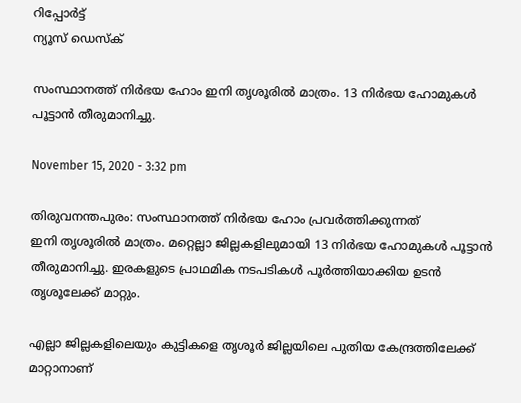റിപ്പോര്‍ട്ട്
ന്യൂസ് ഡെസ്ക്

സംസ്ഥാനത്ത് നിർഭയ ഹോം ഇനി തൃശൂരിൽ മാത്രം. 13 നിര്‍ഭയ ഹോമുകള്‍ പൂട്ടാൻ തീരുമാനിച്ചു.

November 15, 2020 - 3:32 pm

തിരുവനന്തപുരം: സംസ്ഥാനത്ത് നിർഭയ ഹോം പ്രവർത്തിക്കുന്നത്
ഇനി തൃശൂരിൽ മാത്രം. മറ്റെല്ലാ ജില്ലകളിലുമായി 13 നിര്‍ഭയ ഹോമുകള്‍ പൂട്ടാൻ തീരുമാനിച്ചു. ഇരകളുടെ പ്രാഥമിക നടപടികള്‍ പൂര്‍ത്തിയാക്കിയ ഉടന്‍ തൃശൂലേക്ക് മാറ്റും.

എല്ലാ ജില്ലകളിലെയും കുട്ടികളെ തൃശൂര്‍ ജില്ലയിലെ പുതിയ കേന്ദ്രത്തിലേക്ക് മാറ്റാനാണ്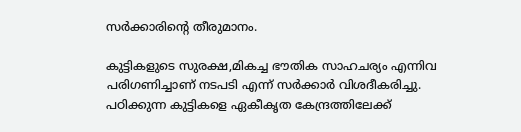സര്‍ക്കാരിന്‍റെ തീരുമാനം.

കുട്ടികളുടെ സുരക്ഷ,മികച്ച ഭൗതിക സാഹചര്യം എന്നിവ പരിഗണിച്ചാണ് നടപടി എന്ന് സർക്കാർ വിശദീകരിച്ചു. പഠിക്കുന്ന കുട്ടികളെ ഏകീകൃത കേന്ദ്രത്തിലേക്ക്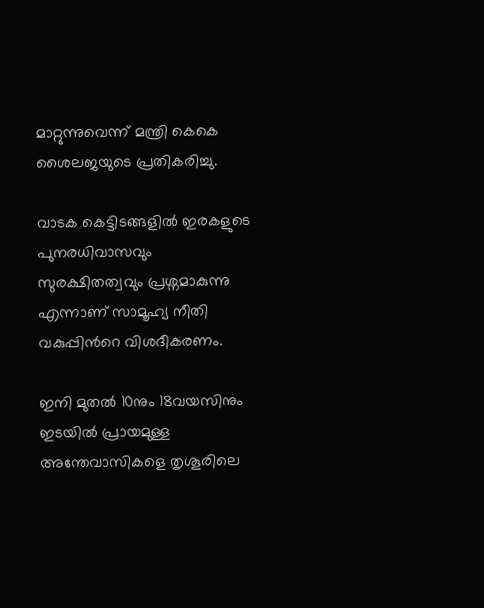മാറ്റുന്നുവെന്ന് മന്ത്രി കെകെ ശൈലജയുടെ പ്രതികരിച്ചു.

വാടക കെട്ടിടങ്ങളില്‍ ഇരകളുടെ പുനരധിവാസവും സുരക്ഷിതത്വവും പ്രശ്നമാകുന്നു എന്നാണ് സാമൂഹ്യ നീതി വകുപ്പിന്‍റെ വിശദീകരണം.

ഇനി മുതല്‍ 10നും 18വയസിനും ഇടയില്‍ പ്രായമുള്ള അന്തേവാസികളെ തൃശൂരിലെ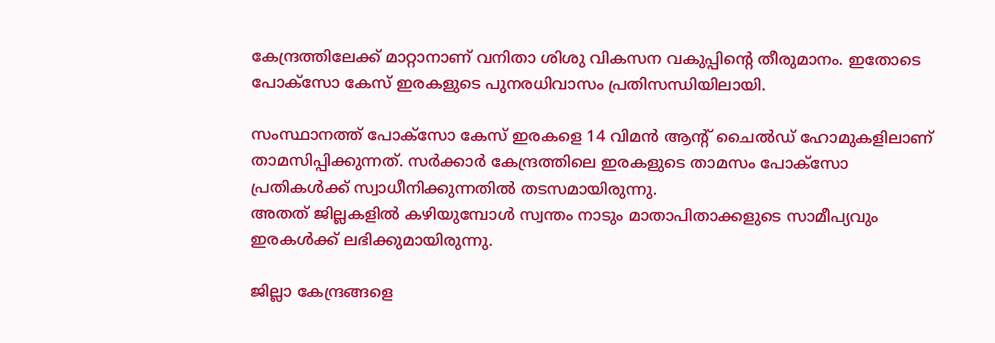കേന്ദ്രത്തിലേക്ക് മാറ്റാനാണ് വനിതാ ശിശു വികസന വകുപ്പിന്‍റെ തീരുമാനം. ഇതോടെ പോക്സോ കേസ് ഇരകളുടെ പുനരധിവാസം പ്രതിസന്ധിയിലായി.

സംസ്ഥാനത്ത് പോക്സോ കേസ് ഇരകളെ 14 വിമന്‍ ആന്‍റ് ചൈല്‍ഡ് ഹോമുകളിലാണ് താമസിപ്പിക്കുന്നത്. സര്‍ക്കാര്‍ കേന്ദ്രത്തിലെ ഇരകളുടെ താമസം പോക്സോ പ്രതികള്‍ക്ക് സ്വാധീനിക്കുന്നതിൽ തടസമായിരുന്നു.
അതത് ജില്ലകളിൽ കഴിയുമ്പോൾ സ്വന്തം നാടും മാതാപിതാക്കളുടെ സാമീപ്യവും ഇരകള്‍ക്ക് ലഭിക്കുമായിരുന്നു.

ജില്ലാ കേന്ദ്രങ്ങളെ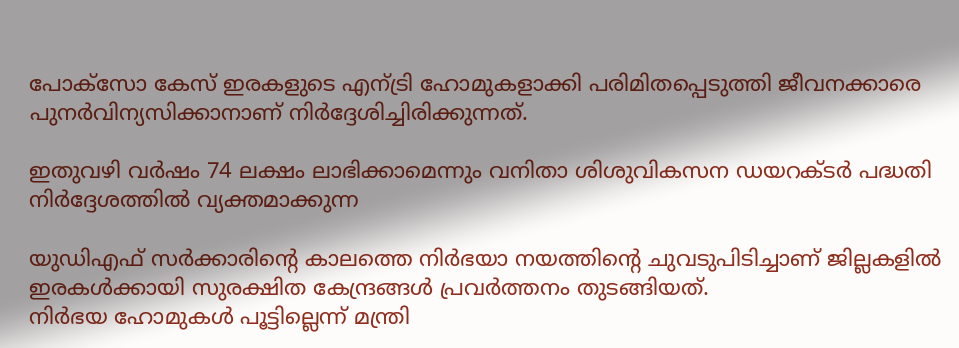പോക്സോ കേസ് ഇരകളുടെ എന്ട്രി ഹോമുകളാക്കി പരിമിതപ്പെടുത്തി ജീവനക്കാരെ പുനര്‍വിന്യസിക്കാനാണ് നിര്‍ദ്ദേശിച്ചിരിക്കുന്നത്.

ഇതുവഴി വര്‍ഷം 74 ലക്ഷം ലാഭിക്കാമെന്നും വനിതാ ശിശുവികസന ഡയറക്ടര്‍ പദ്ധതി നിര്‍ദ്ദേശത്തില്‍ വ്യക്തമാക്കുന്ന

യുഡിഎഫ് സര്‍ക്കാരിന്‍റെ കാലത്തെ നിര്‍ഭയാ നയത്തിന്‍റെ ചുവടുപിടിച്ചാണ് ജില്ലകളില്‍ ഇരകള്‍ക്കായി സുരക്ഷിത കേന്ദ്രങ്ങള്‍ പ്രവര്‍ത്തനം തുടങ്ങിയത്.
നിര്‍ഭയ ഹോമുകള്‍ പൂട്ടില്ലെന്ന് മന്ത്രി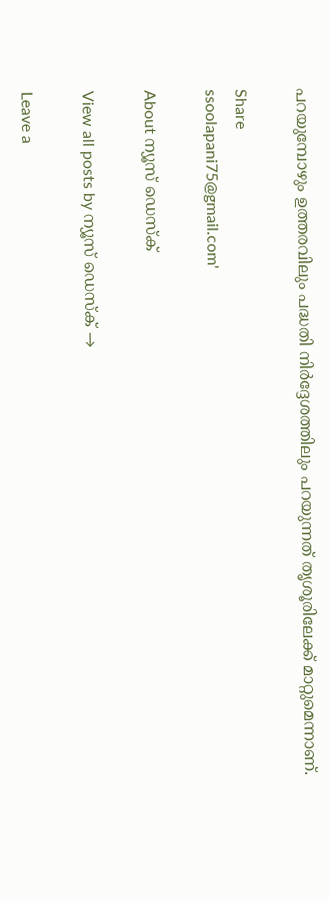പറയുമ്പോഴും ഉത്തരവിലും പദ്ധതി നിര്‍ദ്ദേശത്തിലും പറയുന്നത് തൃശൂരിലേക്ക് മാറ്റുമെന്നാണ്.

Share
ssoolapani75@gmail.com'

About ന്യൂസ് ഡെസ്ക്

View all posts by ന്യൂസ് ഡെസ്ക് →

Leave a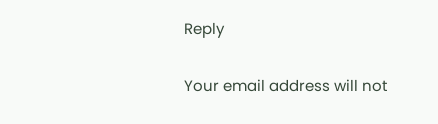Reply

Your email address will not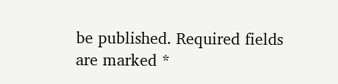be published. Required fields are marked *